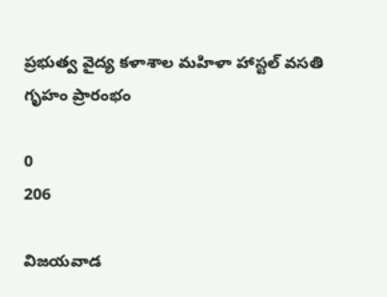ప్రభుత్వ వైద్య కళాశాల మహిళా హాస్టల్ వసతి గృహం ప్రారంభం

0
206

విజయవాడ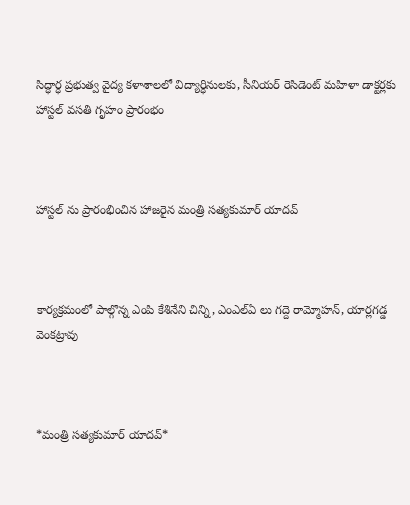సిద్ధార్ధ ప్రభుత్వ వైద్య కళాశాలలో విద్యార్ధినులకు, సీనియర్ రెసిడెంట్ మహిళా డాక్టర్లకు హాస్టల్ వసతి గృహం ప్రారంభం



హాస్టల్ ను ప్రారంభించిన హాజరైన మంత్రి సత్యకుమార్ యాదవ్



కార్యక్రమంలో పాల్గొన్న ఎంపి కేశినేని చిన్ని, ఎంఎల్ఏ లు గద్దె రామ్మోహన్, యార్లగడ్డ వెంకట్రావు



*మంత్రి సత్యకుమార్ యాదవ్*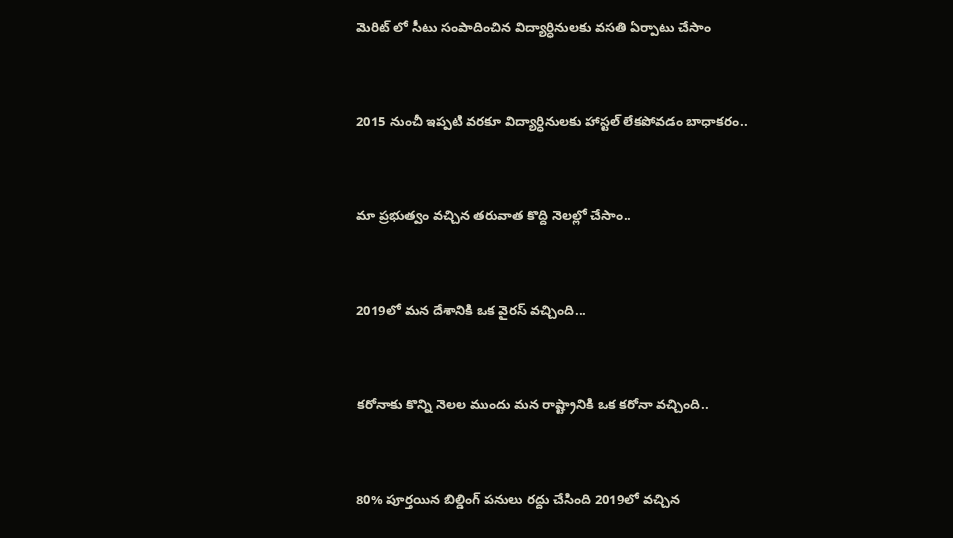మెరిట్ లో సీటు సంపాదించిన విద్యార్ధినులకు వసతి ఏర్పాటు చేసాం



2015 నుంచీ ఇప్పటి వరకూ విద్యార్ధినులకు హాస్టల్ లేకపోవడం బాధాకరం..



మా ప్రభుత్వం వచ్చిన తరువాత కొద్ది నెలల్లో చేసాం..



2019లో మన దేశానికి ఒక వైరస్ వచ్చింది...



కరోనాకు కొన్ని నెలల ముందు మన రాష్ట్రానికి ఒక కరోనా వచ్చింది..



80% పూర్తయిన బిల్డింగ్ పనులు రద్దు చేసింది 2019లో వచ్చిన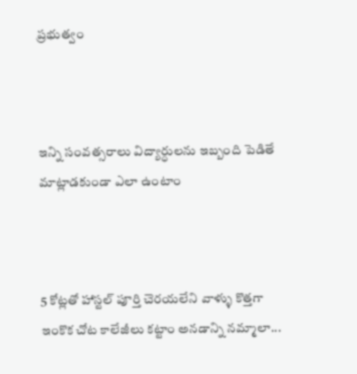ప్రభుత్వం



ఇన్ని సంవత్సరాలు విద్యార్ధులను ఇబ్బంది పెడితే మాట్లాడకుండా ఎలా ఉంటాం



5 కోట్లతో హాస్టల్ పూర్తి చెరయలేని వాళ్ళు కొత్తగా ఇంకొక చోట కాలేజీలు కట్టాం అనడాన్ని నమ్మాలా...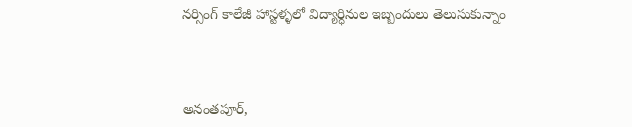నర్సింగ్ కాలేజీ హాస్టళ్ళలో విద్యార్ధినుల ఇబ్బందులు తెలుసుకున్నాం



అనంతపూర్,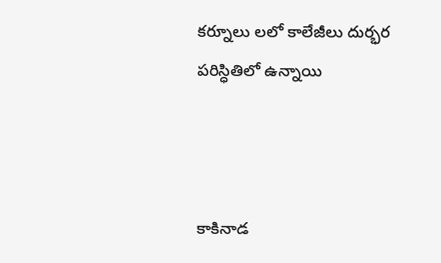కర్నూలు లలో కాలేజీలు దుర్భర పరిస్ధితిలో ఉన్నాయి



కాకినాడ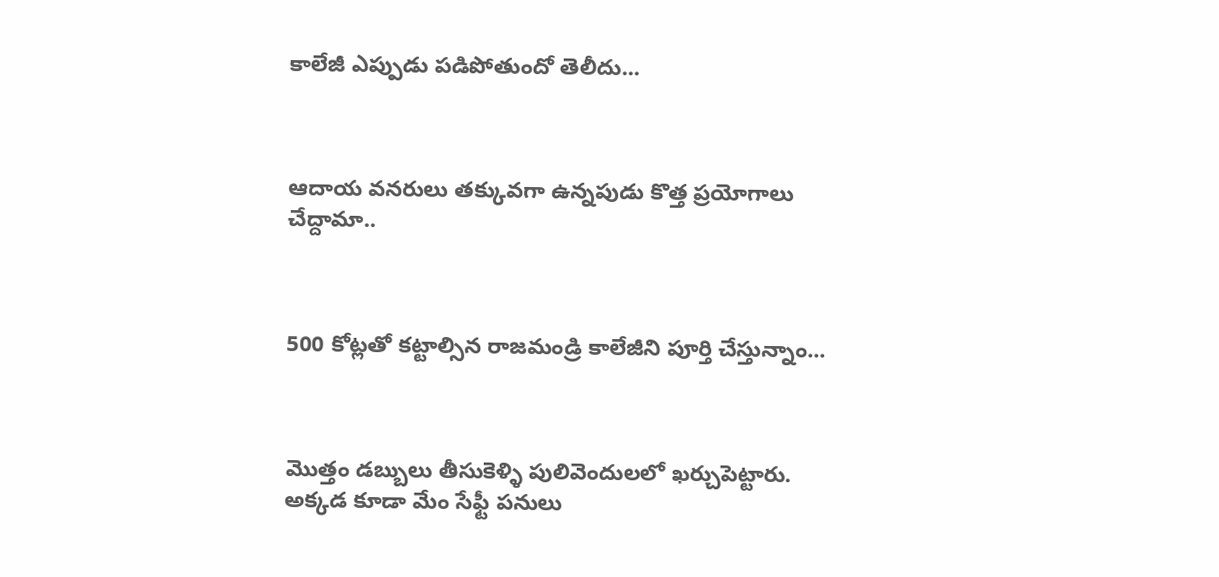కాలేజీ ఎప్పుడు పడిపోతుందో తెలీదు...



ఆదాయ వనరులు తక్కువగా ఉన్నపుడు కొత్త ప్రయోగాలు చేద్దామా..



500 కోట్లతో కట్టాల్సిన రాజమండ్రి కాలేజీని పూర్తి చేస్తున్నాం...



మొత్తం డబ్బులు తీసుకెళ్ళి పులివెందులలో ఖర్చుపెట్టారు‌. అక్కడ కూడా మేం సేఫ్టీ పనులు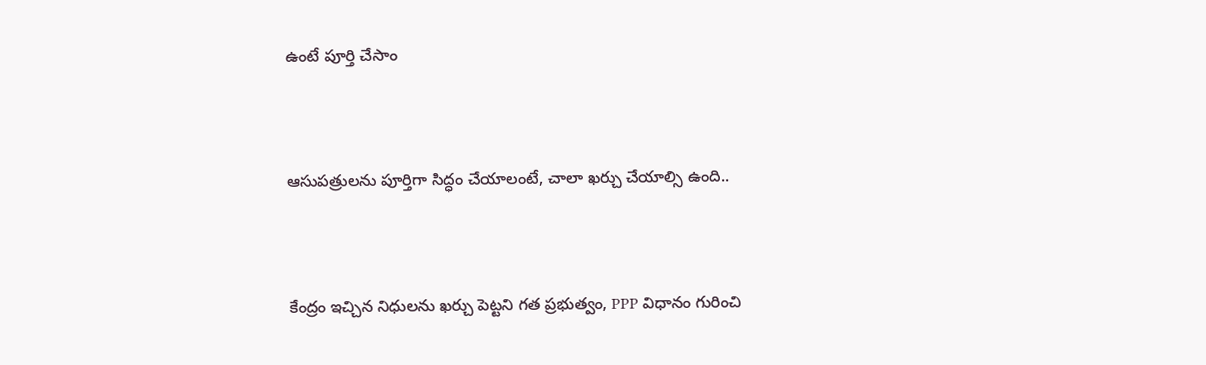ఉంటే‌‌‌ పూర్తి చేసాం



ఆసుపత్రులను పూర్తిగా సిద్ధం చేయాలంటే, చాలా ఖర్చు చేయాల్సి ఉంది..



కేంద్రం ఇచ్చిన నిధులను ఖర్చు పెట్టని గత ప్రభుత్వం, PPP విధానం గురించి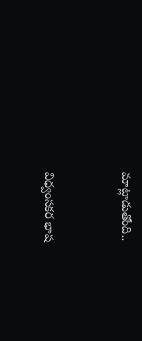మాట్లాడుతోంది..



విధ్వంసకర భాష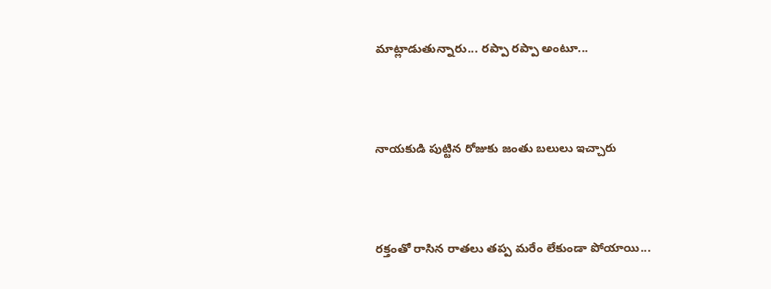మాట్లాడుతున్నారు... రప్పా రప్పా అంటూ...



నాయకుడి పుట్టిన రోజుకు జంతు బలులు ఇచ్చారు



రక్తంతో రాసిన రాతలు తప్ప మరేం లేకుండా పోయాయి...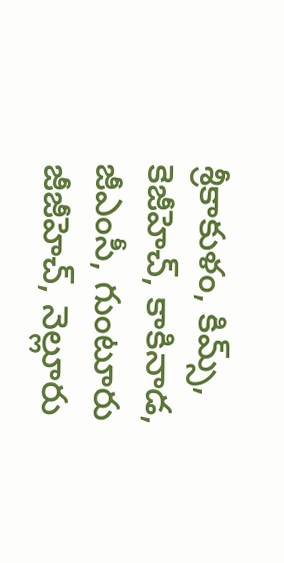శ్రీకాకుళం, కిమ్స్, కెజీహెచ్, కాకినాడ, జీఎంసీ, గుంటూరు జీజీహెచ్, నెల్లూరు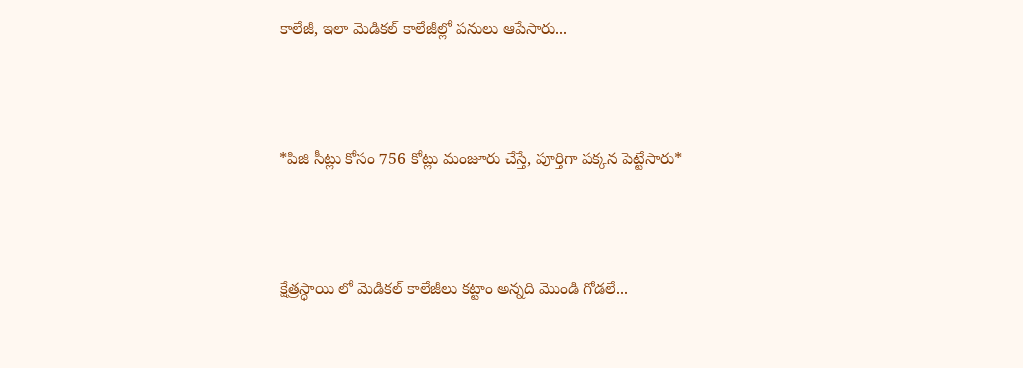కాలేజీ, ఇలా మెడికల్ కాలేజీల్లో పనులు ఆపేసారు...



*పిజి సీట్లు కోసం 756 కోట్లు మంజూరు చేస్తే, పూర్తిగా పక్కన పెట్టేసారు*



క్షేత్రస్ధాయి లో మెడికల్ కాలేజీలు కట్టాం అన్నది మొండి గోడలే...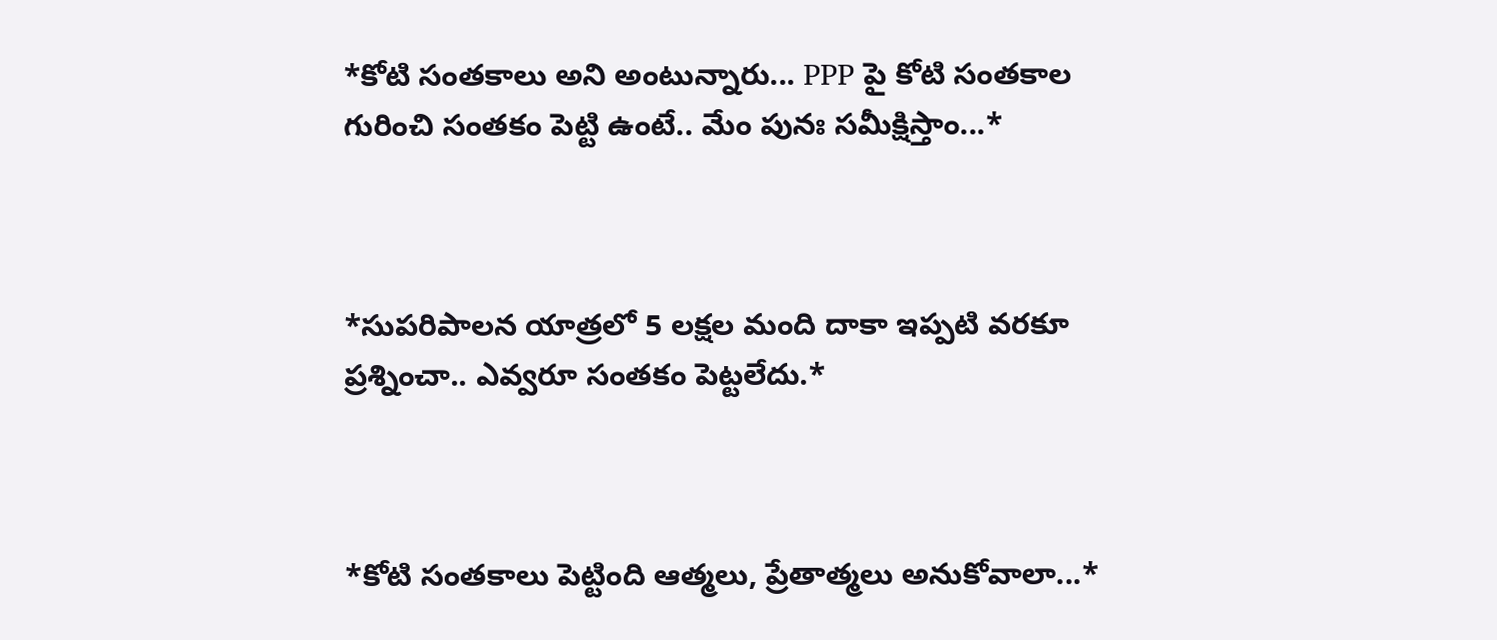*కోటి సంతకాలు అని అంటున్నారు... PPP పై కోటి సంతకాల గురించి సంతకం పెట్టి ఉంటే.. మేం పునః సమీక్షిస్తాం...*



*సుపరిపాలన యాత్రలో 5 లక్షల మంది దాకా ఇప్పటి వరకూ ప్రశ్నించా.. ఎవ్వరూ సంతకం పెట్టలేదు.*



*కోటి సంతకాలు పెట్టింది ఆత్మలు, ప్రేతాత్మలు అనుకోవాలా...*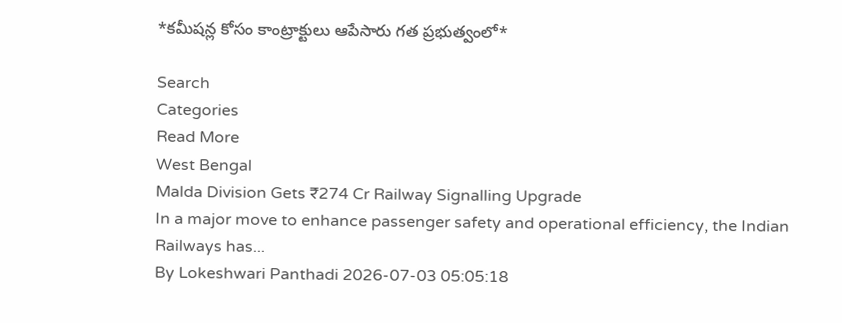*కమీషన్ల కోసం కాంట్రాక్టులు ఆపేసారు గత ప్రభుత్వంలో*

Search
Categories
Read More
West Bengal
Malda Division Gets ₹274 Cr Railway Signalling Upgrade
In a major move to enhance passenger safety and operational efficiency, the Indian Railways has...
By Lokeshwari Panthadi 2026-07-03 05:05:18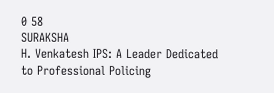0 58
SURAKSHA
H. Venkatesh IPS: A Leader Dedicated to Professional Policing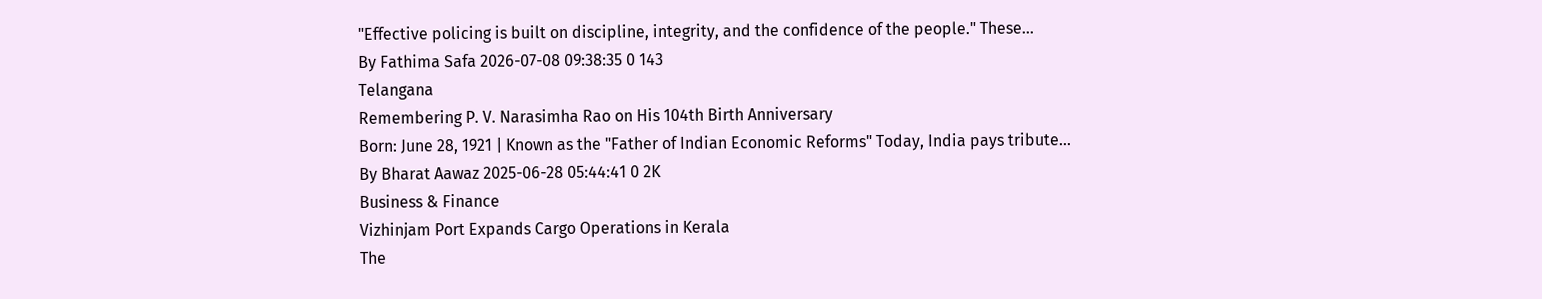"Effective policing is built on discipline, integrity, and the confidence of the people." These...
By Fathima Safa 2026-07-08 09:38:35 0 143
Telangana
Remembering P. V. Narasimha Rao on His 104th Birth Anniversary
Born: June 28, 1921 | Known as the "Father of Indian Economic Reforms" Today, India pays tribute...
By Bharat Aawaz 2025-06-28 05:44:41 0 2K
Business & Finance
Vizhinjam Port Expands Cargo Operations in Kerala
The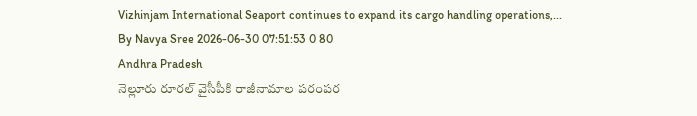Vizhinjam International Seaport continues to expand its cargo handling operations,...
By Navya Sree 2026-06-30 07:51:53 0 80
Andhra Pradesh
నెల్లూరు రూరల్ వైసీపీకి రాజీనామాల పరంపర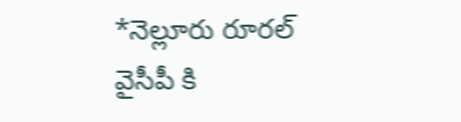*నెల్లూరు రూరల్ వైసీపీ కి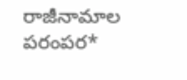రాజీనామాల పరంపర*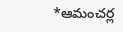*ఆమంచర్ల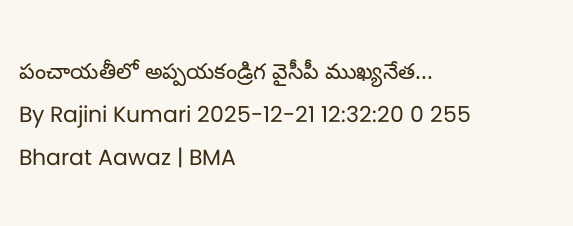పంచాయతీలో అప్పయకండ్రిగ వైసీపీ ముఖ్యనేత...
By Rajini Kumari 2025-12-21 12:32:20 0 255
Bharat Aawaz | BMA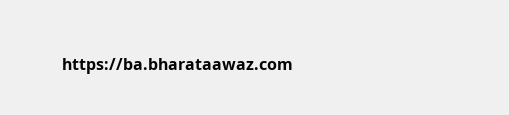https://ba.bharataawaz.com